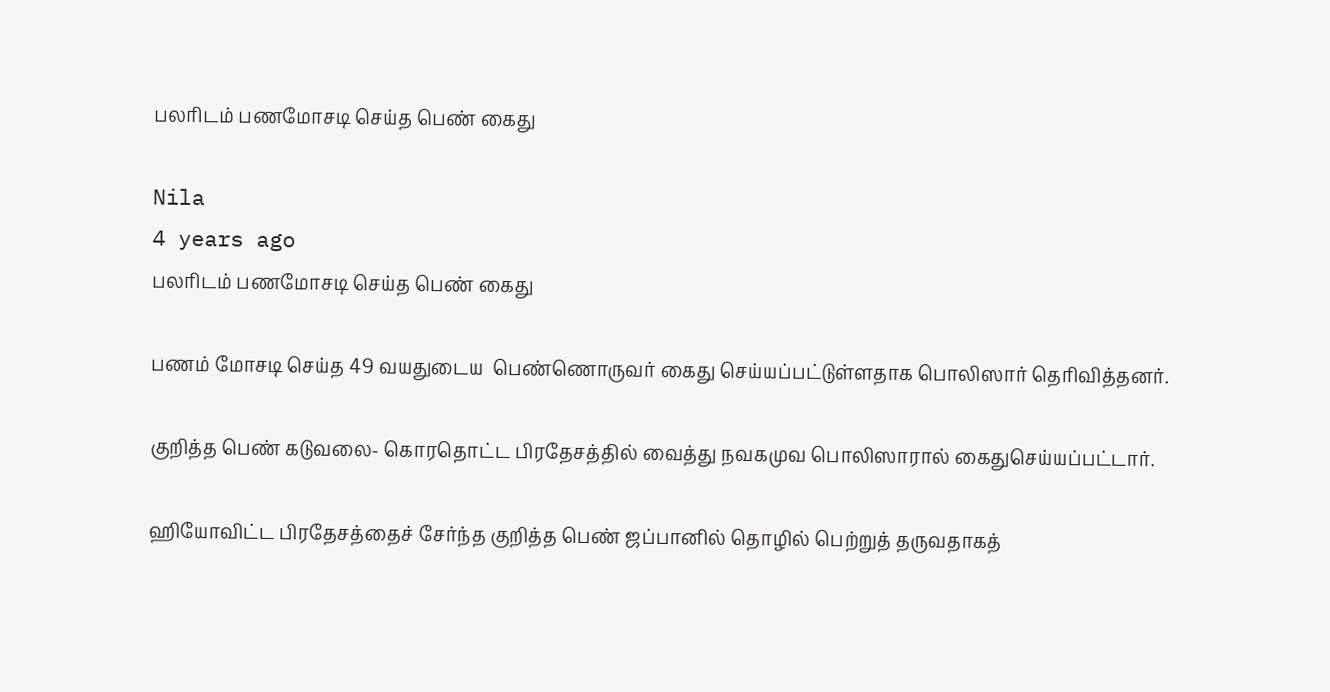பலரிடம் பணமோசடி செய்த பெண் கைது

Nila
4 years ago
பலரிடம் பணமோசடி செய்த பெண் கைது

பணம் மோசடி செய்த 49 வயதுடைய  பெண்ணொருவர் கைது செய்யப்பட்டுள்ளதாக பொலிஸார் தெரிவித்தனர்.

குறித்த பெண் கடுவலை- கொரதொட்ட பிரதேசத்தில் வைத்து நவகமுவ பொலிஸாரால் கைதுசெய்யப்பட்டார்.

ஹியோவிட்ட பிரதேசத்தைச் சேர்ந்த குறித்த பெண் ஜப்பானில் தொழில் பெற்றுத் தருவதாகத்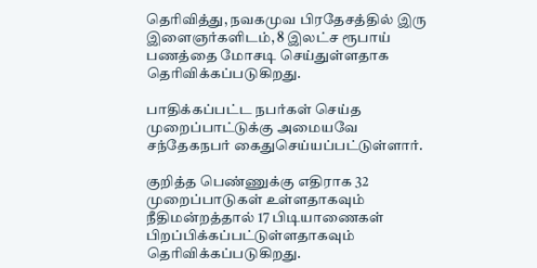தெரிவித்து, நவகமுவ பிரதேசத்தில் இரு இளைஞர்களிடம், 8 இலட்ச ரூபாய் பணத்தை மோசடி செய்துள்ளதாக தெரிவிக்கப்படுகிறது.

பாதிக்கப்பட்ட நபர்கள் செய்த  முறைப்பாட்டுக்கு அமையவே சந்தேகநபர் கைதுசெய்யப்பட்டுள்ளார்.

குறித்த பெண்ணுக்கு எதிராக 32 முறைப்பாடுகள் உள்ளதாகவும் நீதிமன்றத்தால் 17 பிடியாணைகள் பிறப்பிக்கப்பட்டுள்ளதாகவும் தெரிவிக்கப்படுகிறது.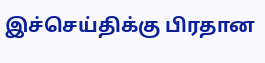இச்செய்திக்கு பிரதான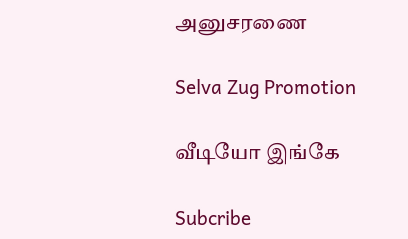அனுசரணை

Selva Zug Promotion

வீடியோ இங்கே

Subcribe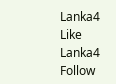Lanka4
Like Lanka4
Follow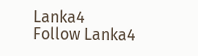Lanka4
Follow Lanka4